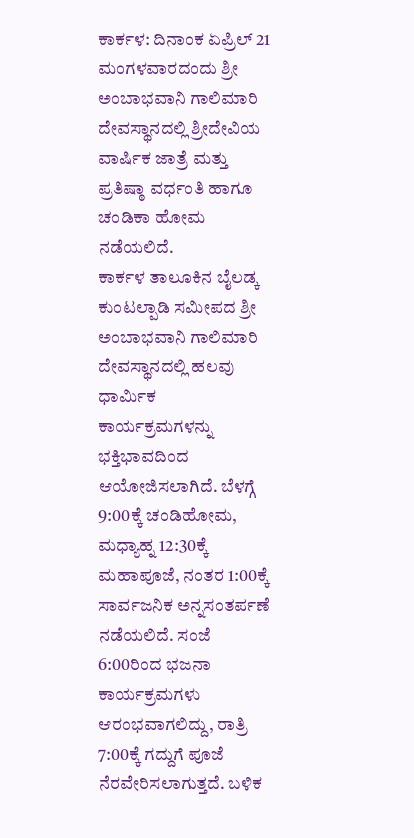ಕಾರ್ಕಳ: ದಿನಾಂಕ ಏಪ್ರಿಲ್ 21 ಮಂಗಳವಾರದಂದು ಶ್ರೀ ಅಂಬಾಭವಾನಿ ಗಾಲಿಮಾರಿ ದೇವಸ್ಥಾನದಲ್ಲಿ ಶ್ರೀದೇವಿಯ ವಾರ್ಷಿಕ ಜಾತ್ರೆ ಮತ್ತು ಪ್ರತಿಷ್ಠಾ ವರ್ಧಂತಿ ಹಾಗೂ ಚಂಡಿಕಾ ಹೋಮ ನಡೆಯಲಿದೆ.
ಕಾರ್ಕಳ ತಾಲೂಕಿನ ಬೈಲಡ್ಕ ಕುಂಟಲ್ಪಾಡಿ ಸಮೀಪದ ಶ್ರೀ ಅಂಬಾಭವಾನಿ ಗಾಲಿಮಾರಿ ದೇವಸ್ಥಾನದಲ್ಲಿ ಹಲವು ಧಾರ್ಮಿಕ ಕಾರ್ಯಕ್ರಮಗಳನ್ನು ಭಕ್ತಿಭಾವದಿಂದ ಆಯೋಜಿಸಲಾಗಿದೆ. ಬೆಳಗ್ಗೆ 9:00ಕ್ಕೆ ಚಂಡಿಹೋಮ, ಮಧ್ಯಾಹ್ನ 12:30ಕ್ಕೆ ಮಹಾಪೂಜೆ, ನಂತರ 1:00ಕ್ಕೆ ಸಾರ್ವಜನಿಕ ಅನ್ನಸಂತರ್ಪಣೆ ನಡೆಯಲಿದೆ. ಸಂಜೆ 6:00ರಿಂದ ಭಜನಾ ಕಾರ್ಯಕ್ರಮಗಳು ಆರಂಭವಾಗಲಿದ್ದು, ರಾತ್ರಿ 7:00ಕ್ಕೆ ಗದ್ದುಗೆ ಪೂಜೆ ನೆರವೇರಿಸಲಾಗುತ್ತದೆ. ಬಳಿಕ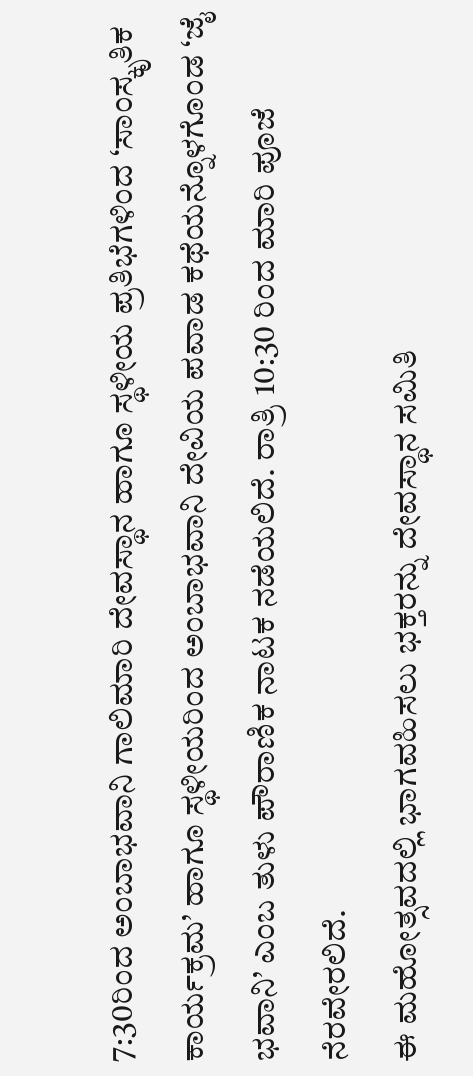7:30ರಿಂದ ಅಂಬಾಭವಾನಿ ಗಾಲಿಮಾರಿ ದೇವಸ್ಥಾನ ಹಾಗೂ ಸ್ಥಳೀಯ ಪ್ರತಿಭೆಗಳಿಂದ ‘ಸಾಂಸ್ಕೃತಿಕ ಕಾರ್ಯಕ್ರಮ’ ಹಾಗೂ ಸ್ಥಳೀಯರಿಂದ ಅಂಬಾಭವಾನಿ ದೇವಿಯ ಪವಾಡ ಕಥೆಯನ್ನೊಳಗೊಂಡ ‘ಜೈ ಭವಾನಿ’ ಎಂಬ ತುಳು ಪೌರಾಣಿಕ ನಾಟಕ ನಡೆಯಲಿದೆ. ರಾತ್ರಿ 10:30 ರಿಂದ ಮಾರಿ ಪೂಜೆ ನೆರವೇರಲಿದೆ.
ಈ ಮಹೋತ್ಸವದಲ್ಲಿ ಭಾಗವಹಿಸಲು ಭಕ್ತರನ್ನು ದೇವಸ್ಥಾನ ಸಮಿತಿ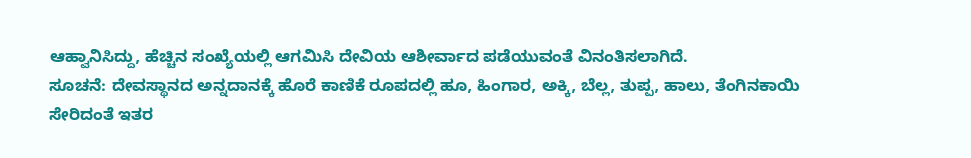ಆಹ್ವಾನಿಸಿದ್ದು, ಹೆಚ್ಚಿನ ಸಂಖ್ಯೆಯಲ್ಲಿ ಆಗಮಿಸಿ ದೇವಿಯ ಆಶೀರ್ವಾದ ಪಡೆಯುವಂತೆ ವಿನಂತಿಸಲಾಗಿದೆ.
ಸೂಚನೆ: ದೇವಸ್ಥಾನದ ಅನ್ನದಾನಕ್ಕೆ ಹೊರೆ ಕಾಣಿಕೆ ರೂಪದಲ್ಲಿ ಹೂ, ಹಿಂಗಾರ, ಅಕ್ಕಿ, ಬೆಲ್ಲ, ತುಪ್ಪ, ಹಾಲು, ತೆಂಗಿನಕಾಯಿ ಸೇರಿದಂತೆ ಇತರ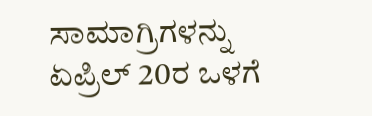ಸಾಮಾಗ್ರಿಗಳನ್ನು ಏಪ್ರಿಲ್ 20ರ ಒಳಗೆ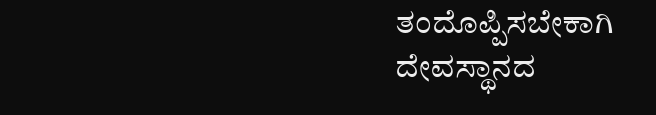ತಂದೊಪ್ಪಿಸಬೇಕಾಗಿ ದೇವಸ್ಥಾನದ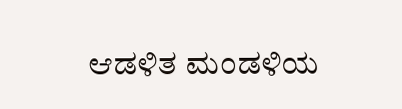ಆಡಳಿತ ಮಂಡಳಿಯ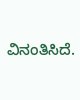ವಿನಂತಿಸಿದೆ.